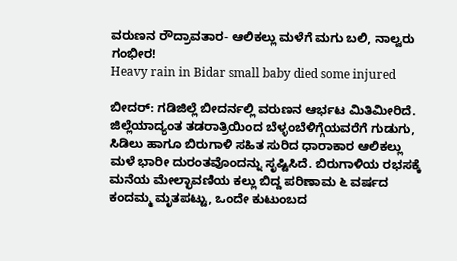ವರುಣನ ರೌದ್ರಾವತಾರ- ಆಲಿಕಲ್ಲು ಮಳೆಗೆ ಮಗು ಬಲಿ, ನಾಲ್ವರು ಗಂಭೀರ!
Heavy rain in Bidar small baby died some injured

ಬೀದರ್: ಗಡಿಜಿಲ್ಲೆ ಬೀದರ್ನಲ್ಲಿ ವರುಣನ ಆರ್ಭಟ ಮಿತಿಮೀರಿದೆ. ಜಿಲ್ಲೆಯಾದ್ಯಂತ ತಡರಾತ್ರಿಯಿಂದ ಬೆಳ್ಳಂಬೆಳಿಗ್ಗೆಯವರೆಗೆ ಗುಡುಗು, ಸಿಡಿಲು ಹಾಗೂ ಬಿರುಗಾಳಿ ಸಹಿತ ಸುರಿದ ಧಾರಾಕಾರ ಆಲಿಕಲ್ಲು ಮಳೆ ಭಾರೀ ದುರಂತವೊಂದನ್ನು ಸೃಷ್ಟಿಸಿದೆ. ಬಿರುಗಾಳಿಯ ರಭಸಕ್ಕೆ ಮನೆಯ ಮೇಲ್ಛಾವಣಿಯ ಕಲ್ಲು ಬಿದ್ದ ಪರಿಣಾಮ ೬ ವರ್ಷದ ಕಂದಮ್ಮ ಮೃತಪಟ್ಟು, ಒಂದೇ ಕುಟುಂಬದ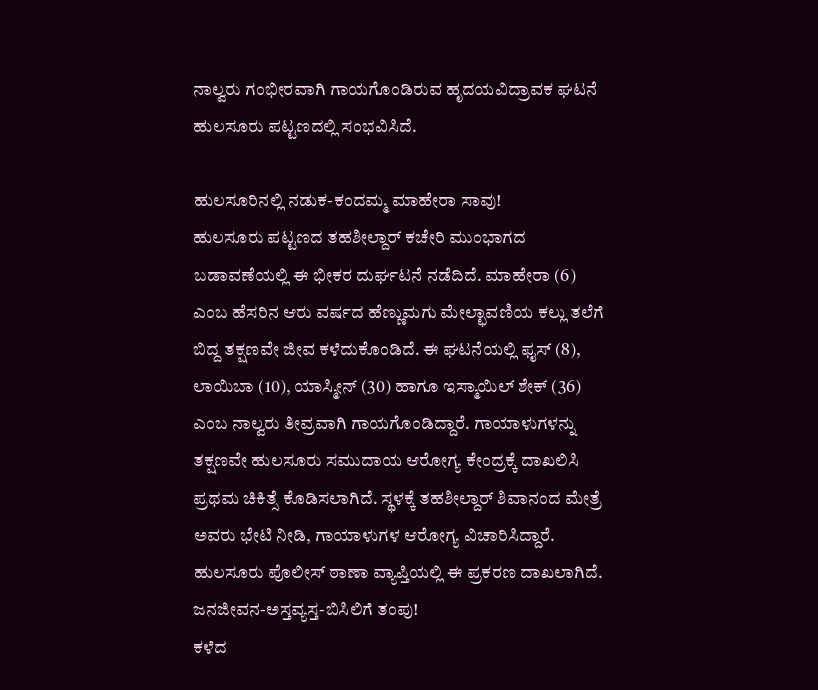ನಾಲ್ವರು ಗಂಭೀರವಾಗಿ ಗಾಯಗೊಂಡಿರುವ ಹೃದಯವಿದ್ರಾವಕ ಘಟನೆ ಹುಲಸೂರು ಪಟ್ಟಣದಲ್ಲಿ ಸಂಭವಿಸಿದೆ.

ಹುಲಸೂರಿನಲ್ಲಿ ನಡುಕ-ಕಂದಮ್ಮ ಮಾಹೇರಾ ಸಾವು!
ಹುಲಸೂರು ಪಟ್ಟಣದ ತಹಶೀಲ್ದಾರ್ ಕಚೇರಿ ಮುಂಭಾಗದ ಬಡಾವಣೆಯಲ್ಲಿ ಈ ಭೀಕರ ದುರ್ಘಟನೆ ನಡೆದಿದೆ. ಮಾಹೇರಾ (6) ಎಂಬ ಹೆಸರಿನ ಆರು ವರ್ಷದ ಹೆಣ್ಣುಮಗು ಮೇಲ್ಛಾವಣಿಯ ಕಲ್ಲು ತಲೆಗೆ ಬಿದ್ದ ತಕ್ಷಣವೇ ಜೀವ ಕಳೆದುಕೊಂಡಿದೆ. ಈ ಘಟನೆಯಲ್ಲಿ ಫೖಸ್ (8), ಲಾಯಿಬಾ (10), ಯಾಸ್ಮೀನ್ (30) ಹಾಗೂ ಇಸ್ಮಾಯಿಲ್ ಶೇಕ್ (36) ಎಂಬ ನಾಲ್ವರು ತೀವ್ರವಾಗಿ ಗಾಯಗೊಂಡಿದ್ದಾರೆ. ಗಾಯಾಳುಗಳನ್ನು ತಕ್ಷಣವೇ ಹುಲಸೂರು ಸಮುದಾಯ ಆರೋಗ್ಯ ಕೇಂದ್ರಕ್ಕೆ ದಾಖಲಿಸಿ ಪ್ರಥಮ ಚಿಕಿತ್ಸೆ ಕೊಡಿಸಲಾಗಿದೆ. ಸ್ಥಳಕ್ಕೆ ತಹಶೀಲ್ದಾರ್ ಶಿವಾನಂದ ಮೇತ್ರೆ ಅವರು ಭೇಟಿ ನೀಡಿ, ಗಾಯಾಳುಗಳ ಆರೋಗ್ಯ ವಿಚಾರಿಸಿದ್ದಾರೆ. ಹುಲಸೂರು ಪೊಲೀಸ್ ಠಾಣಾ ವ್ಯಾಪ್ತಿಯಲ್ಲಿ ಈ ಪ್ರಕರಣ ದಾಖಲಾಗಿದೆ.
ಜನಜೀವನ-ಅಸ್ತವ್ಯಸ್ತ-ಬಿಸಿಲಿಗೆ ತಂಪು!
ಕಳೆದ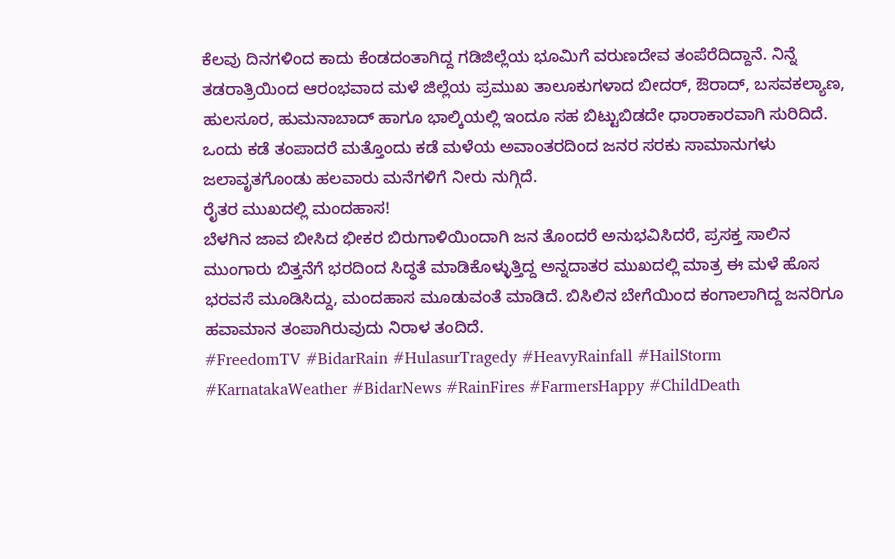ಕೆಲವು ದಿನಗಳಿಂದ ಕಾದು ಕೆಂಡದಂತಾಗಿದ್ದ ಗಡಿಜಿಲ್ಲೆಯ ಭೂಮಿಗೆ ವರುಣದೇವ ತಂಪೆರೆದಿದ್ದಾನೆ. ನಿನ್ನೆ ತಡರಾತ್ರಿಯಿಂದ ಆರಂಭವಾದ ಮಳೆ ಜಿಲ್ಲೆಯ ಪ್ರಮುಖ ತಾಲೂಕುಗಳಾದ ಬೀದರ್, ಔರಾದ್, ಬಸವಕಲ್ಯಾಣ, ಹುಲಸೂರ, ಹುಮನಾಬಾದ್ ಹಾಗೂ ಭಾಲ್ಕಿಯಲ್ಲಿ ಇಂದೂ ಸಹ ಬಿಟ್ಟುಬಿಡದೇ ಧಾರಾಕಾರವಾಗಿ ಸುರಿದಿದೆ. ಒಂದು ಕಡೆ ತಂಪಾದರೆ ಮತ್ತೊಂದು ಕಡೆ ಮಳೆಯ ಅವಾಂತರದಿಂದ ಜನರ ಸರಕು ಸಾಮಾನುಗಳು ಜಲಾವೃತಗೊಂಡು ಹಲವಾರು ಮನೆಗಳಿಗೆ ನೀರು ನುಗ್ಗಿದೆ.
ರೈತರ ಮುಖದಲ್ಲಿ ಮಂದಹಾಸ!
ಬೆಳಗಿನ ಜಾವ ಬೀಸಿದ ಭೀಕರ ಬಿರುಗಾಳಿಯಿಂದಾಗಿ ಜನ ತೊಂದರೆ ಅನುಭವಿಸಿದರೆ, ಪ್ರಸಕ್ತ ಸಾಲಿನ ಮುಂಗಾರು ಬಿತ್ತನೆಗೆ ಭರದಿಂದ ಸಿದ್ಧತೆ ಮಾಡಿಕೊಳ್ಳುತ್ತಿದ್ದ ಅನ್ನದಾತರ ಮುಖದಲ್ಲಿ ಮಾತ್ರ ಈ ಮಳೆ ಹೊಸ ಭರವಸೆ ಮೂಡಿಸಿದ್ದು, ಮಂದಹಾಸ ಮೂಡುವಂತೆ ಮಾಡಿದೆ. ಬಿಸಿಲಿನ ಬೇಗೆಯಿಂದ ಕಂಗಾಲಾಗಿದ್ದ ಜನರಿಗೂ ಹವಾಮಾನ ತಂಪಾಗಿರುವುದು ನಿರಾಳ ತಂದಿದೆ.
#FreedomTV #BidarRain #HulasurTragedy #HeavyRainfall #HailStorm #KarnatakaWeather #BidarNews #RainFires #FarmersHappy #ChildDeath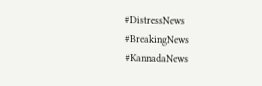#DistressNews #BreakingNews #KannadaNews